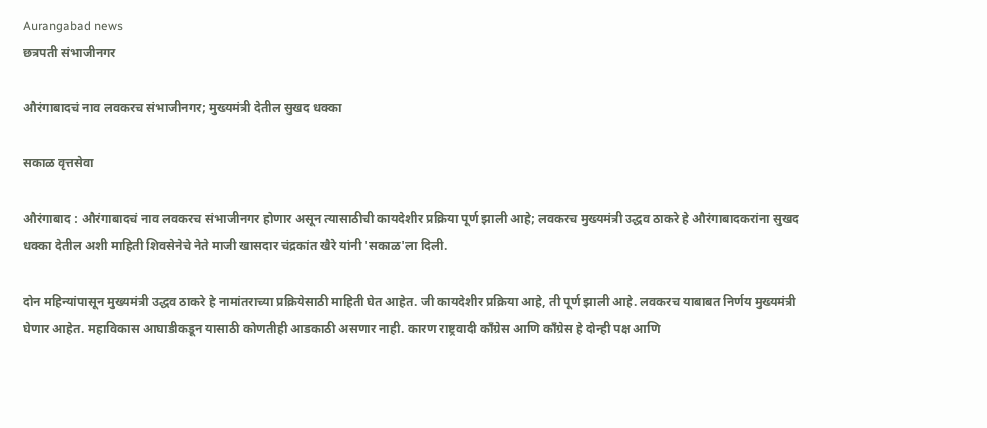Aurangabad news
छत्रपती संभाजीनगर

औरंगाबादचं नाव लवकरच संभाजीनगर; मुख्यमंत्री देतील सुखद धक्का

सकाळ वृत्तसेवा

औरंगाबाद : औरंगाबादचं नाव लवकरच संभाजीनगर होणार असून त्यासाठीची कायदेशीर प्रक्रिया पूर्ण झाली आहे; लवकरच मुख्यमंत्री उद्धव ठाकरे हे औरंगाबादकरांना सुखद धक्का देतील अशी माहिती शिवसेनेचे नेते माजी खासदार चंद्रकांत खैरे यांनी 'सकाळ'ला दिली.

दोन महिन्यांपासून मुख्यमंत्री उद्धव ठाकरे हे नामांतराच्या प्रक्रियेसाठी माहिती घेत आहेत. जी कायदेशीर प्रक्रिया आहे, ती पूर्ण झाली आहे. लवकरच याबाबत निर्णय मुख्यमंत्री घेणार आहेत. महाविकास आघाडीकडून यासाठी कोणतीही आडकाठी असणार नाही. कारण राष्ट्रवादी काँग्रेस आणि काँग्रेस हे दोन्ही पक्ष आणि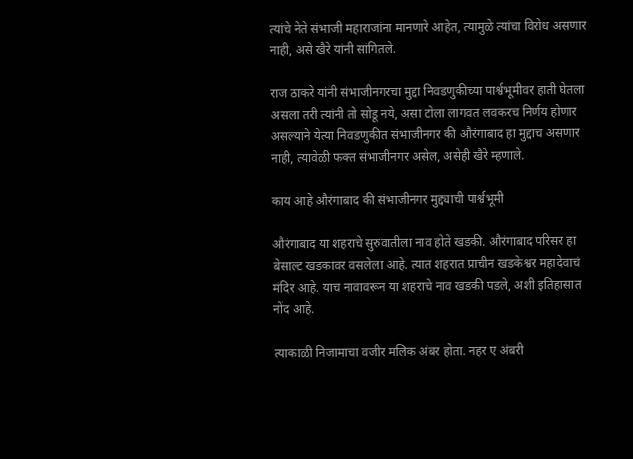त्यांचे नेते संभाजी महाराजांना मानणारे आहेत, त्यामुळे त्यांचा विरोध असणार नाही, असे खैरे यांनी सांगितले.

राज ठाकरे यांनी संभाजीनगरचा मुद्दा निवडणुकीच्या पार्श्वभूमीवर हाती घेतला असला तरी त्यांनी तो सोडू नये, असा टोला लागवत लवकरच निर्णय होणार असल्याने येत्या निवडणुकीत संभाजीनगर की औरंगाबाद हा मुद्दाच असणार नाही, त्यावेळी फक्त संभाजीनगर असेल, असेही खैरे म्हणाले.

काय आहे औरंगाबाद की संभाजीनगर मुद्द्याची पार्श्वभूमी

औरंगाबाद या शहराचे सुरुवातीला नाव होते खडकी. औरंगाबाद परिसर हा बेसाल्ट खडकावर वसलेला आहे. त्यात शहरात प्राचीन खडकेश्वर महादेवाचं मंदिर आहे. याच नावावरून या शहराचे नाव खडकी पडले, अशी इतिहासात नोंद आहे.

त्याकाळी निजामाचा वजीर मलिक अंबर होता. नहर ए अंबरी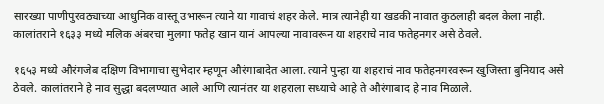सारख्या पाणीपुरवठ्याच्या आधुनिक वास्तू उभारून त्याने या गावाचं शहर केले. मात्र त्यानेही या खडकी नावात कुठलाही बदल केला नाही. कालांतराने १६३३ मध्ये मलिक अंबरचा मुलगा फतेह खान यानं आपल्या नावावरून या शहराचे नाव फतेहनगर असे ठेवले.

१६५३ मध्ये औरंगजेब दक्षिण विभागाचा सुभेदार म्हणून औरंगाबादेत आला. त्याने पुन्हा या शहराचं नाव फतेहनगरवरून खुजिस्ता बुनियाद असे ठेवले. कालांतराने हे नाव सुद्धा बदलण्यात आले आणि त्यानंतर या शहराला सध्याचे आहे ते औरंगाबाद हे नाव मिळाले.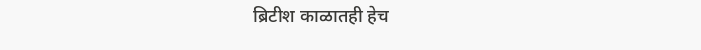ब्रिटीश काळातही हेच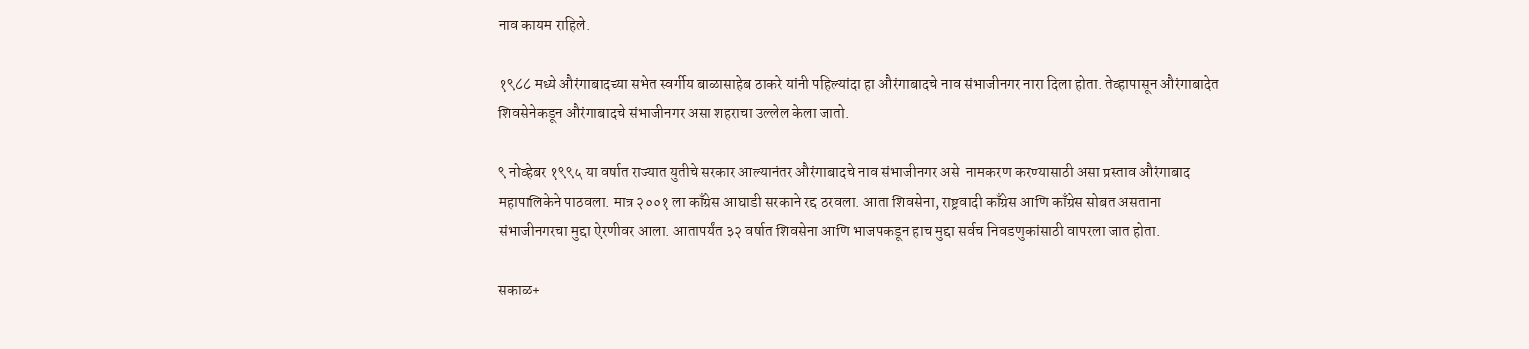नाव कायम राहिले.

१९८८ मध्ये औरंगाबादच्या सभेत स्वर्गीय बाळासाहेब ठाकरे यांनी पहिल्यांदा हा औरंगाबादचे नाव संभाजीनगर नारा दिला होता. तेव्हापासून औरंगाबादेत शिवसेनेकडून औरंगाबादचे संभाजीनगर असा शहराचा उल्लेल केला जातो.

९ नोव्हेबर १९९५ या वर्षात राज्यात युतीचे सरकार आल्यानंतर औरंगाबादचे नाव संभाजीनगर असे  नामकरण करण्यासाठी असा प्रस्ताव औरंगाबाद महापालिकेने पाठवला. मात्र २००१ ला काँग्रेस आघाडी सरकाने रद्द ठरवला. आता शिवसेना, राष्ट्रवादी काँग्रेस आणि काँग्रेस सोबत असताना संभाजीनगरचा मुद्दा ऐरणीवर आला. आतापर्यंत ३२ वर्षात शिवसेना आणि भाजपकडून हाच मुद्दा सर्वच निवडणुकांसाठी वापरला जात होता.

सकाळ+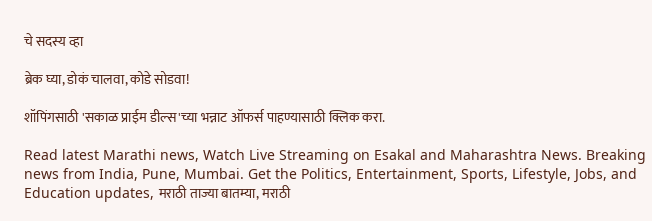चे सदस्य व्हा

ब्रेक घ्या, डोकं चालवा, कोडे सोडवा!

शॉपिंगसाठी 'सकाळ प्राईम डील्स'च्या भन्नाट ऑफर्स पाहण्यासाठी क्लिक करा.

Read latest Marathi news, Watch Live Streaming on Esakal and Maharashtra News. Breaking news from India, Pune, Mumbai. Get the Politics, Entertainment, Sports, Lifestyle, Jobs, and Education updates, मराठी ताज्या बातम्या, मराठी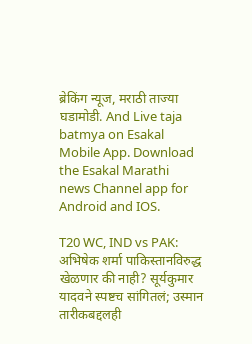ब्रेकिंग न्यूज, मराठी ताज्या घडामोडी. And Live taja batmya on Esakal Mobile App. Download the Esakal Marathi news Channel app for Android and IOS.

T20 WC, IND vs PAK: अभिषेक शर्मा पाकिस्तानविरुद्ध खेळणार की नाही? सूर्यकुमार यादवने स्पष्टच सांगितलं; उस्मान तारीकबद्दलही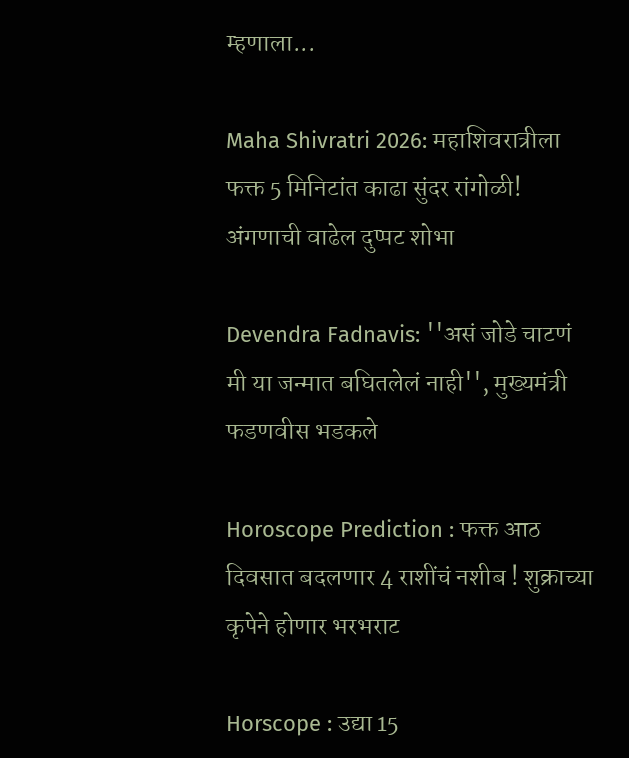म्हणाला...

Maha Shivratri 2026: महाशिवरात्रीला फक्त 5 मिनिटांत काढा सुंदर रांगोळी! अंगणाची वाढेल दुप्पट शोभा

Devendra Fadnavis: ''असं जोडे चाटणं मी या जन्मात बघितलेलं नाही'', मुख्यमंत्री फडणवीस भडकले

Horoscope Prediction : फक्त आठ दिवसात बदलणार 4 राशींचं नशीब ! शुक्राच्या कृपेने होणार भरभराट

Horscope : उद्या 15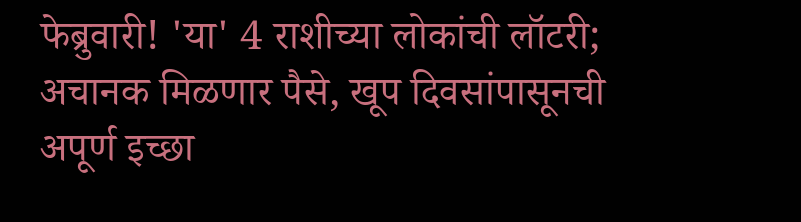फेब्रुवारी! 'या' 4 राशीच्या लोकांची लॉटरी; अचानक मिळणार पैसे, खूप दिवसांपासूनची अपूर्ण इच्छा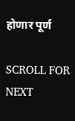होणार पूर्ण

SCROLL FOR NEXT